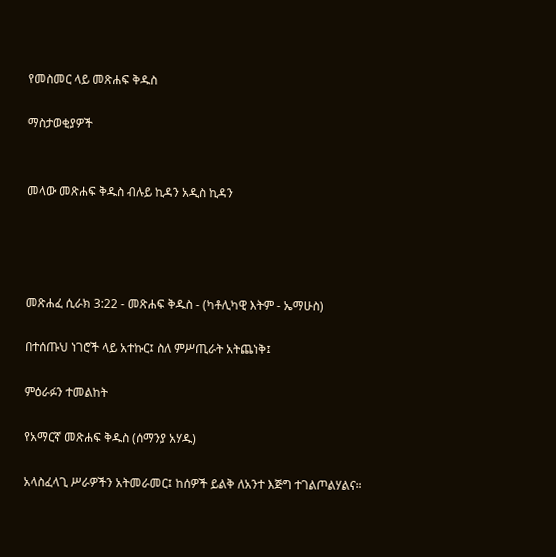የመስመር ላይ መጽሐፍ ቅዱስ

ማስታወቂያዎች


መላው መጽሐፍ ቅዱስ ብሉይ ኪዳን አዲስ ኪዳን




መጽሐፈ ሲራክ 3:22 - መጽሐፍ ቅዱስ - (ካቶሊካዊ እትም - ኤማሁስ)

በተሰጡህ ነገሮች ላይ አተኩር፤ ስለ ምሥጢራት አትጨነቅ፤

ምዕራፉን ተመልከት

የአማርኛ መጽሐፍ ቅዱስ (ሰማንያ አሃዱ)

አላስፈላጊ ሥራዎችን አትመራመር፤ ከሰዎች ይልቅ ለአንተ እጅግ ተገልጦልሃልና።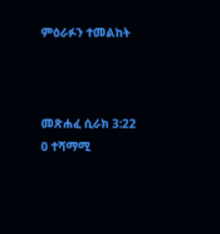ምዕራፉን ተመልከት



መጽሐፈ ሲራክ 3:22
0 ተሻማሚ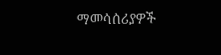ማመሳሰሪያዎች